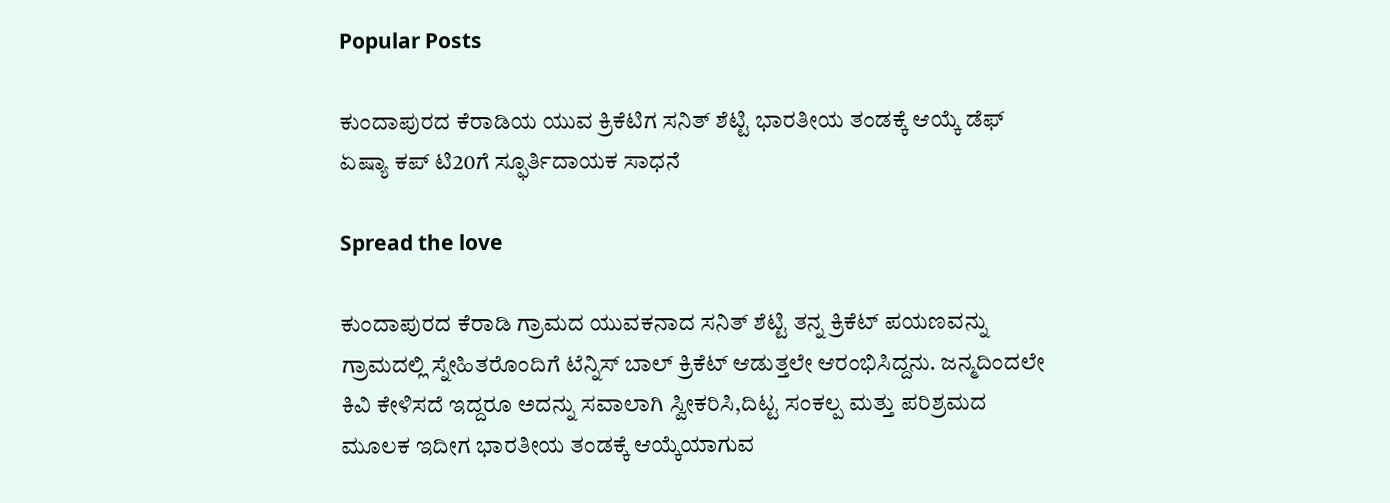Popular Posts

ಕುಂದಾಪುರದ ಕೆರಾಡಿಯ ಯುವ ಕ್ರಿಕೆಟಿಗ ಸನಿತ್ ಶೆಟ್ಟಿ ಭಾರತೀಯ ತಂಡಕ್ಕೆ ಆಯ್ಕೆ ಡೆಫ್ ಏಷ್ಯಾ ಕಪ್ ಟಿ20ಗೆ ಸ್ಫೂರ್ತಿದಾಯಕ ಸಾಧನೆ

Spread the love

ಕುಂದಾಪುರದ ಕೆರಾಡಿ ಗ್ರಾಮದ ಯುವಕನಾದ ಸನಿತ್ ಶೆಟ್ಟಿ ತನ್ನ ಕ್ರಿಕೆಟ್ ಪಯಣವನ್ನು ಗ್ರಾಮದಲ್ಲಿ ಸ್ನೇಹಿತರೊಂದಿಗೆ ಟೆನ್ನಿಸ್ ಬಾಲ್ ಕ್ರಿಕೆಟ್ ಆಡುತ್ತಲೇ ಆರಂಭಿಸಿದ್ದನು. ಜನ್ಮದಿಂದಲೇ ಕಿವಿ ಕೇಳಿಸದೆ ಇದ್ದರೂ ಅದನ್ನು ಸವಾಲಾಗಿ ಸ್ವೀಕರಿಸಿ,ದಿಟ್ಟ ಸಂಕಲ್ಪ ಮತ್ತು ಪರಿಶ್ರಮದ ಮೂಲಕ ಇದೀಗ ಭಾರತೀಯ ತಂಡಕ್ಕೆ ಆಯ್ಕೆಯಾಗುವ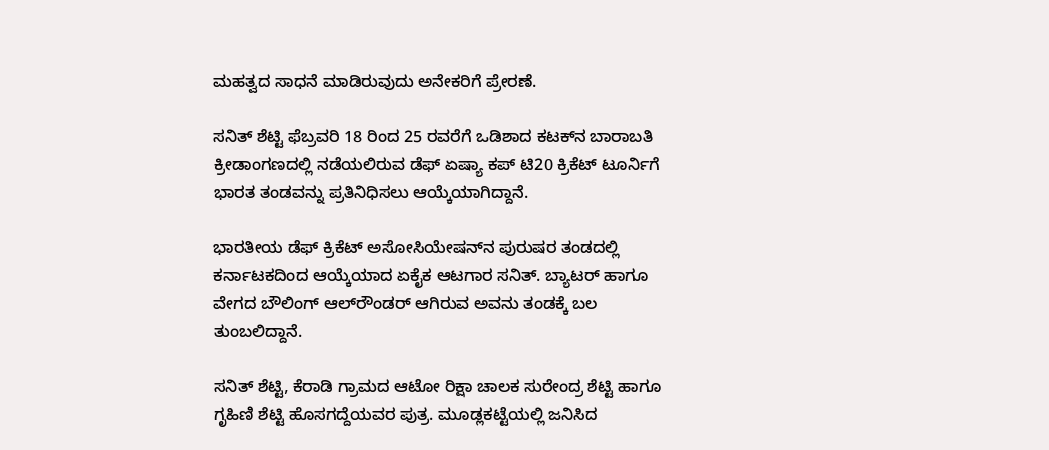ಮಹತ್ವದ ಸಾಧನೆ ಮಾಡಿರುವುದು ಅನೇಕರಿಗೆ ಪ್ರೇರಣೆ.

ಸನಿತ್ ಶೆಟ್ಟಿ ಫೆಬ್ರವರಿ 18 ರಿಂದ 25 ರವರೆಗೆ ಒಡಿಶಾದ ಕಟಕ್‌ನ ಬಾರಾಬತಿ ಕ್ರೀಡಾಂಗಣದಲ್ಲಿ ನಡೆಯಲಿರುವ ಡೆಫ್ ಏಷ್ಯಾ ಕಪ್ ಟಿ20 ಕ್ರಿಕೆಟ್ ಟೂರ್ನಿಗೆ ಭಾರತ ತಂಡವನ್ನು ಪ್ರತಿನಿಧಿಸಲು ಆಯ್ಕೆಯಾಗಿದ್ದಾನೆ.

ಭಾರತೀಯ ಡೆಫ್ ಕ್ರಿಕೆಟ್ ಅಸೋಸಿಯೇಷನ್‌ನ ಪುರುಷರ ತಂಡದಲ್ಲಿ ಕರ್ನಾಟಕದಿಂದ ಆಯ್ಕೆಯಾದ ಏಕೈಕ ಆಟಗಾರ ಸನಿತ್. ಬ್ಯಾಟರ್ ಹಾಗೂ ವೇಗದ ಬೌಲಿಂಗ್ ಆಲ್‌ರೌಂಡರ್ ಆಗಿರುವ ಅವನು ತಂಡಕ್ಕೆ ಬಲ ತುಂಬಲಿದ್ದಾನೆ.

ಸನಿತ್ ಶೆಟ್ಟಿ, ಕೆರಾಡಿ ಗ್ರಾಮದ ಆಟೋ ರಿಕ್ಷಾ ಚಾಲಕ ಸುರೇಂದ್ರ ಶೆಟ್ಟಿ ಹಾಗೂ ಗೃಹಿಣಿ ಶೆಟ್ಟಿ ಹೊಸಗದ್ದೆಯವರ ಪುತ್ರ. ಮೂಡ್ಲಕಟ್ಟೆಯಲ್ಲಿ ಜನಿಸಿದ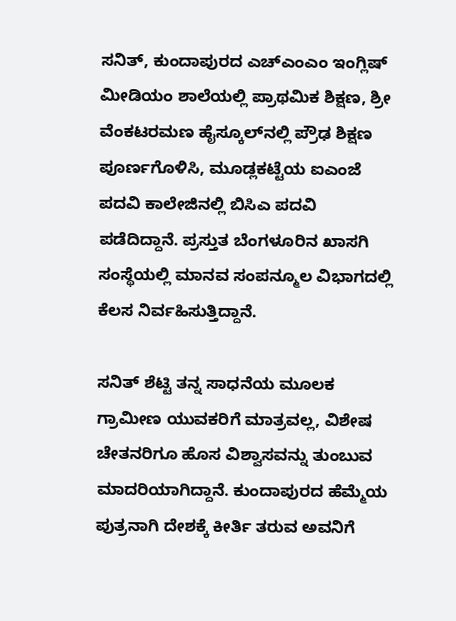ಸನಿತ್, ಕುಂದಾಪುರದ ಎಚ್‌ಎಂಎಂ ಇಂಗ್ಲಿಷ್ ಮೀಡಿಯಂ ಶಾಲೆಯಲ್ಲಿ ಪ್ರಾಥಮಿಕ ಶಿಕ್ಷಣ, ಶ್ರೀ ವೆಂಕಟರಮಣ ಹೈಸ್ಕೂಲ್‌ನಲ್ಲಿ ಪ್ರೌಢ ಶಿಕ್ಷಣ ಪೂರ್ಣಗೊಳಿಸಿ, ಮೂಡ್ಲಕಟ್ಟೆಯ ಐಎಂಜೆ ಪದವಿ ಕಾಲೇಜಿನಲ್ಲಿ ಬಿಸಿಎ ಪದವಿ ಪಡೆದಿದ್ದಾನೆ. ಪ್ರಸ್ತುತ ಬೆಂಗಳೂರಿನ ಖಾಸಗಿ ಸಂಸ್ಥೆಯಲ್ಲಿ ಮಾನವ ಸಂಪನ್ಮೂಲ ವಿಭಾಗದಲ್ಲಿ ಕೆಲಸ ನಿರ್ವಹಿಸುತ್ತಿದ್ದಾನೆ.

ಸನಿತ್ ಶೆಟ್ಟಿ ತನ್ನ ಸಾಧನೆಯ ಮೂಲಕ ಗ್ರಾಮೀಣ ಯುವಕರಿಗೆ ಮಾತ್ರವಲ್ಲ, ವಿಶೇಷ ಚೇತನರಿಗೂ ಹೊಸ ವಿಶ್ವಾಸವನ್ನು ತುಂಬುವ ಮಾದರಿಯಾಗಿದ್ದಾನೆ. ಕುಂದಾಪುರದ ಹೆಮ್ಮೆಯ ಪುತ್ರನಾಗಿ ದೇಶಕ್ಕೆ ಕೀರ್ತಿ ತರುವ ಅವನಿಗೆ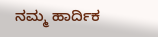ನಮ್ಮ ಹಾರ್ದಿಕ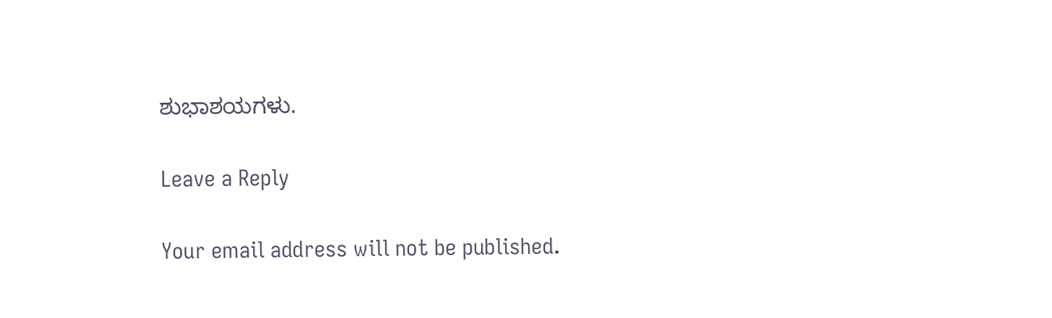ಶುಭಾಶಯಗಳು.

Leave a Reply

Your email address will not be published.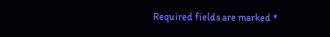Required fields are marked *